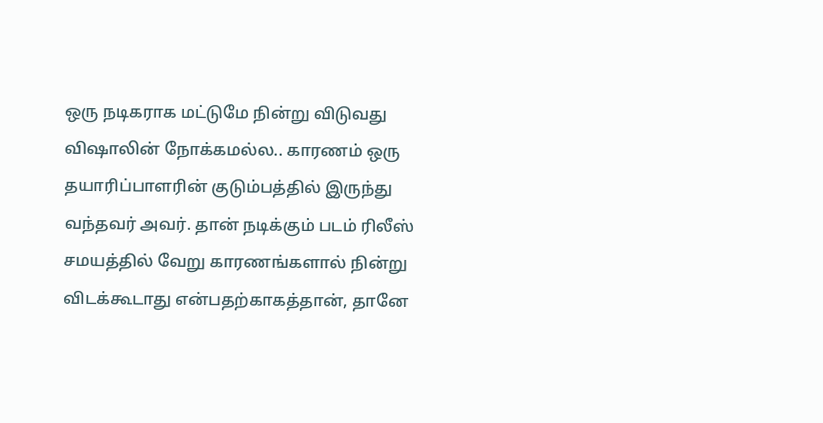ஒரு நடிகராக மட்டுமே நின்று விடுவது விஷாலின் நோக்கமல்ல.. காரணம் ஒரு தயாரிப்பாளரின் குடும்பத்தில் இருந்து வந்தவர் அவர். தான் நடிக்கும் படம் ரிலீஸ் சமயத்தில் வேறு காரணங்களால் நின்று விடக்கூடாது என்பதற்காகத்தான், தானே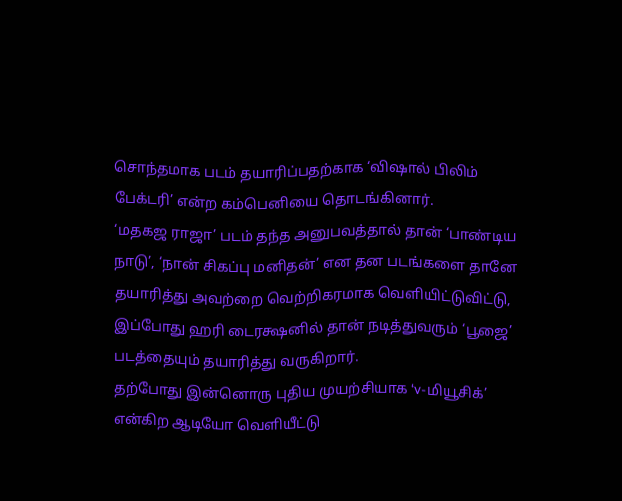சொந்தமாக படம் தயாரிப்பதற்காக ‘விஷால் பிலிம் பேக்டரி’ என்ற கம்பெனியை தொடங்கினார்.
‘மதகஜ ராஜா’ படம் தந்த அனுபவத்தால் தான் ‘பாண்டிய நாடு’, ‘நான் சிகப்பு மனிதன்’ என தன படங்களை தானே தயாரித்து அவற்றை வெற்றிகரமாக வெளியிட்டுவிட்டு, இப்போது ஹரி டைரக்ஷனில் தான் நடித்துவரும் ‘பூஜை’ படத்தையும் தயாரித்து வருகிறார்.
தற்போது இன்னொரு புதிய முயற்சியாக ‘v-மியூசிக்’ என்கிற ஆடியோ வெளியீட்டு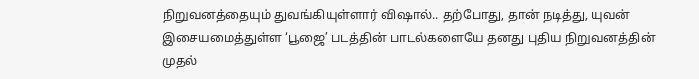நிறுவனத்தையும் துவங்கியுள்ளார் விஷால்.. தற்போது, தான் நடித்து, யுவன் இசையமைத்துள்ள ‘பூஜை’ படத்தின் பாடல்களையே தனது புதிய நிறுவனத்தின் முதல்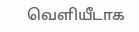வெளியீடாக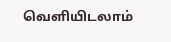வெளியிடலாம்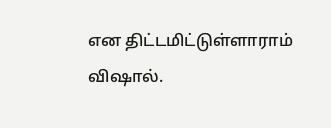என திட்டமிட்டுள்ளாராம் விஷால்.